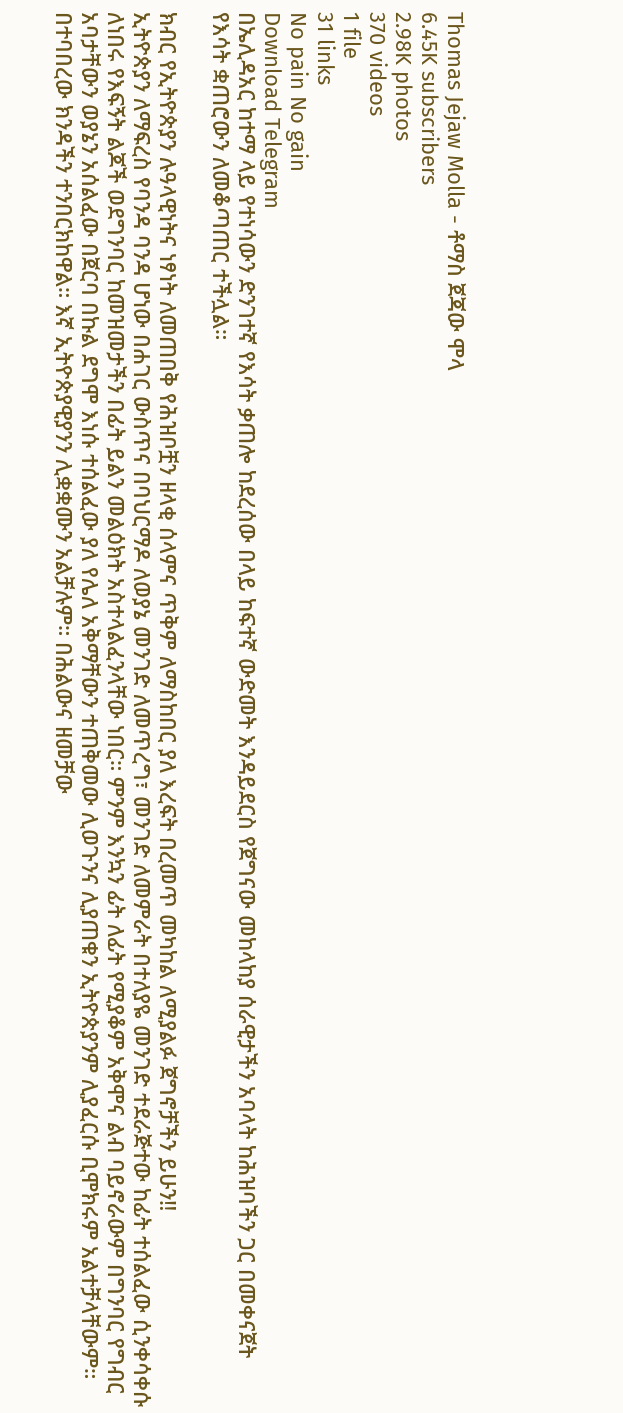Thomas Jejaw Molla - ቶማስ ጀጃው ሞላ
6.45K subscribers
2.98K photos
370 videos
1 file
31 links
No pain No gain
Download Telegram
በኤሊዳአር ከተማ ላይ የተነሳውን ድንገተኛ የእሳት ቃጠሎ ከደረሰው በላይ ከፍተኛ ውድመት እንዳይደርስ የጀግናው መከላከያ ሰራዊታችን አባላት ከሕዝባችን ጋር በመቀናጀት የእሳት ቋጠሮውን ለመቆጣጠር ተችሏል።

ክብር የኢትዮጵያን ሉዓላዊነትና ነፃነት ለመጠበቅ የሕዝቦቿን ዘላቂ ሰላምና ጥቅም ለማስከበር ያለ እረፍት በረመጥ መካከል ለሚያልፉ ጀግኖቻችን ይሁን‼
ኢትዮጵያን ለማፍረስ የባንዳ ባንዳ ሆነው በሐገር ውስጥና በባህርማዶ ለወያኔ መንገድ ለመጥረግ፣ መንገድ ለመምራት በተለያዬ መንገድ ተደራጅተው ከፊት ተሰልፈው ሲንቀሳቀሱ ለነበሩ የእፍኝት ልጆች ወደግንባር ከመዝመታችን በፊት ይልን መልዕክት አስተላልፈንላቸው ነበር። ምንም እንኳን ፊት ለፊት የሚያቆም አቅሞና ልብ ባይኖራውም በግንባር የግብር አባታቸውን ወያኔን አሰልፈው በጀርባ በኩል ደግሞ እነሱ ተሰልፈው ያለ የሌለ አቅማቸውን ተጠቅመው ሊወጉንና ሊያጠቁን ኢትዮጵያንም ሊያፈርሱ ቢሞክሩም አልተቻላቸውም። በተባበረው ክንዳችን ተንበርክከዋል። እኛ ኢትዮጵያዊያንን ሊቋቋሙን አልቻሉም። በሕልውና ዘመቻው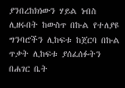ያንበረከክነውን ሃይል ነብስ ሊዘሩበት ከውስጥ በኩል የተለያዩ ግንባሮችን ሊከፍቱ ከጀርባ በኩል ጥቃት ሊከፍቱ ያሰፈሰፉትን በሐገር ቤት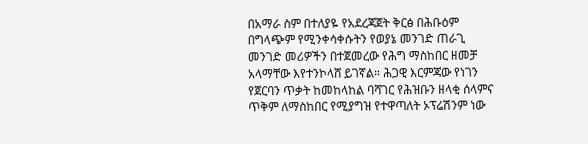በአማራ ስም በተለያዬ የአደረጃጀት ቅርፅ በሕቡዕም በግላጭም የሚንቀሳቀሱትን የወያኔ መንገድ ጠራጊ መንገድ መሪዎችን በተጀመረው የሕግ ማስከበር ዘመቻ አላማቸው እየተንኮላሸ ይገኛል። ሕጋዊ እርምጃው የነገን የጀርባን ጥቃት ከመከላከል ባሻገር የሕዝቡን ዘላቂ ሰላምና ጥቅም ለማስከበር የሚያግዝ የተዋጣለት ኦፕሬሽንም ነው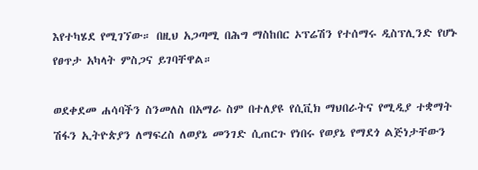እየተካሄደ የሚገኘው። በዚህ አጋጣሚ በሕግ ማስከበር ኦፕሬሽን የተሰማሩ ዲስፕሊንድ የሆኑ የፀጥታ አካላት ምስጋና ይገባቸዋል።

ወደቀደመ ሐሳባችን ስንመለስ በአማራ ስም በተለያዩ የሲቪክ ማህበራትና የሚዲያ ተቋማት ሽፋን ኢትዮጵያን ለማፍረስ ለወያኔ መንገድ ሲጠርጉ የነበሩ የወያኔ የማደጎ ልጅነታቸውን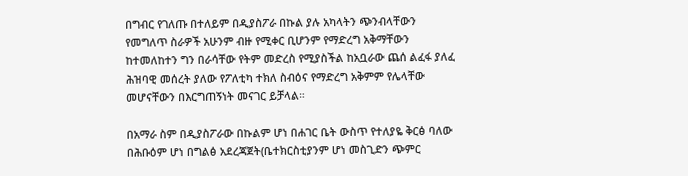በግብር የገለጡ በተለይም በዲያስፖራ በኩል ያሉ አካላትን ጭንብላቸውን የመግለጥ ስራዎች አሁንም ብዙ የሚቀር ቢሆንም የማድረግ አቅማቸውን ከተመለከተን ግን በራሳቸው የትም መድረስ የሚያስችል ከአቧራው ጨሰ ልፈፋ ያለፈ ሕዝባዊ መሰረት ያለው የፖለቲካ ተክለ ስብዕና የማድረግ አቅምም የሌላቸው መሆናቸውን በእርግጠኝነት መናገር ይቻላል።

በአማራ ስም በዲያስፖራው በኩልም ሆነ በሐገር ቤት ውስጥ የተለያዬ ቅርፅ ባለው በሕቡዕም ሆነ በግልፅ አደረጃጀት(ቤተክርስቲያንም ሆነ መስጊድን ጭምር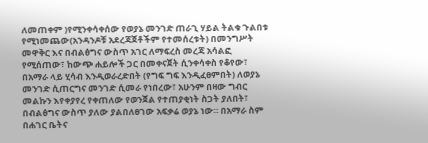ለመጠቀም )የሚንቀሳቀሰው የወያኔ መንገድ ጠራጊ ሃይል ትልቁ ጉልበቱ የሚነመጨው(አንዳንዶቹ አደረጃጀቶችም የተመሰረቱት) በመንግሥት መዋቅር እና በብልፅግና ውስጥ አገር ለማፍረስ መረጃ አሳልፎ የሚሰጠው፣ ከውጭ ሐይሎች ጋር በመቀናጀት ሲንቀሳቀስ የቆየው፣ በአማራ ላይ ሂሳብ እንዲወራረድበት (የግፍ ግፍ እንዲፈፀምበት) ለወያኔ መንገድ ሲጠርግና መንገድ ሲመራ የነበረው፣ አሁንም በዛው ግብር መልኩን እየቀያየረ የቀጠለው የወንጀል የተጠያቂነት ስጋት ያለበት፣ በብልፅግና ውስጥ ያለው ያልበለፀገው አፍቃሬ ወያኔ ነው። በአማራ ስም በሐገር ቤትና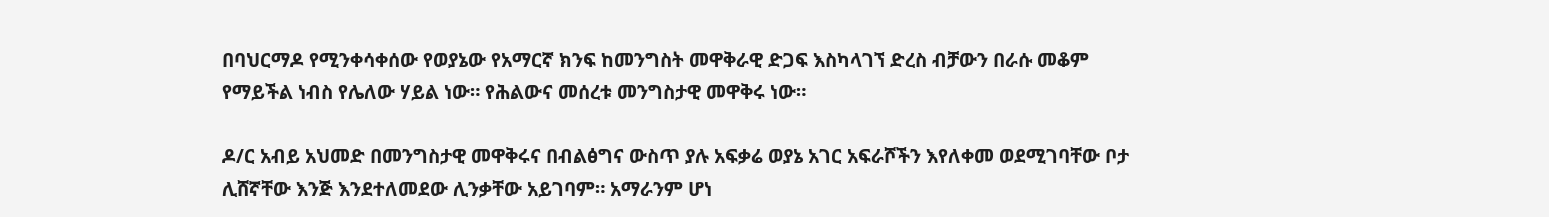በባህርማዶ የሚንቀሳቀሰው የወያኔው የአማርኛ ክንፍ ከመንግስት መዋቅራዊ ድጋፍ እስካላገኘ ድረስ ብቻውን በራሱ መቆም የማይችል ነብስ የሌለው ሃይል ነው። የሕልውና መሰረቱ መንግስታዊ መዋቅሩ ነው።

ዶ/ር አብይ አህመድ በመንግስታዊ መዋቅሩና በብልፅግና ውስጥ ያሉ አፍቃሬ ወያኔ አገር አፍራሾችን እየለቀመ ወደሚገባቸው ቦታ ሊሸኛቸው እንጅ እንደተለመደው ሊንቃቸው አይገባም። አማራንም ሆነ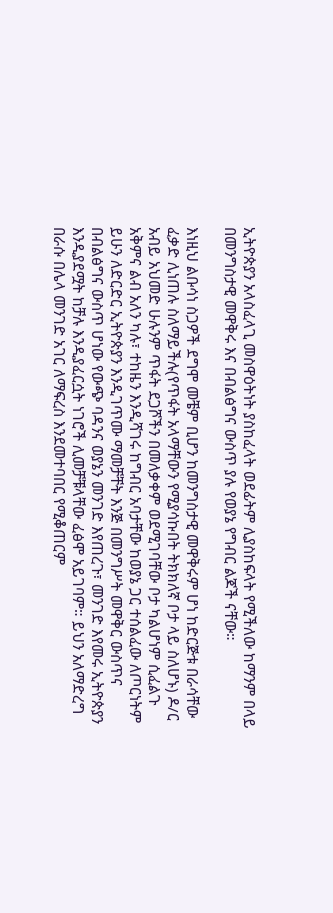ኢትዮጵያን አላስፈላጊ መስዋዕትነት ያስከፈላት ወደፊትም ሊያስከፍላት የሚችለው ከማንም በላይ በመንግስታዊ መዋቅሩ እና በብልፅግና ውስጥ ያሉ የወያኔ የግብር ልጆች ናቸው።

እነዚህ ልቡሳነ ስጋዎች ደግሞ መቼም ቢሆን ከመንግስታዊ መዋቅሩም ሆነ ከድርጅቱ በራሳቸው ፈቃድ ሊነጠሉ ስለማይችሉ(የጥፋት አላማቸውን የሚያሳኩበት ትክክለኛ ቦታ ላይ ስለሆኑ) ዶ/ር አብይ አህመድ ሁሉንም ጥፋት ደጋሾችን በመለቃቀም ወደሚገባቸው ቦታ ካልሆነም ሲፈልጉ አቅምና ልብ አለን ካሉ፣ ተከዜን እንዲሻገሩ ከግብር አባታቸው ከወያኔ ጋር ተሰልፈው ለጦርነትም ይሁን ለድርድር ኢትዮጵያን እንዲገጥሙ ማመቻቸት እንጅ በመንግሥት መዋቅር ውስጥና በብልፅግና ውስጥ ሆነው የውጭ ባዳንና ወያኔን መንገድ እየጠረጉ፣ መንገድ እየመሩ ኢትዮጵያን እንዲያደሟት ከቻሉ እንዲያፈርሷት ነገሮች ሊመቻቹላቸው ፈፅሞ አይገባም። ይህን አለማድረግ በራሱ በሌላ መንገድ አገር ለማፍረስ እንደመተባበር የሚቆጠርም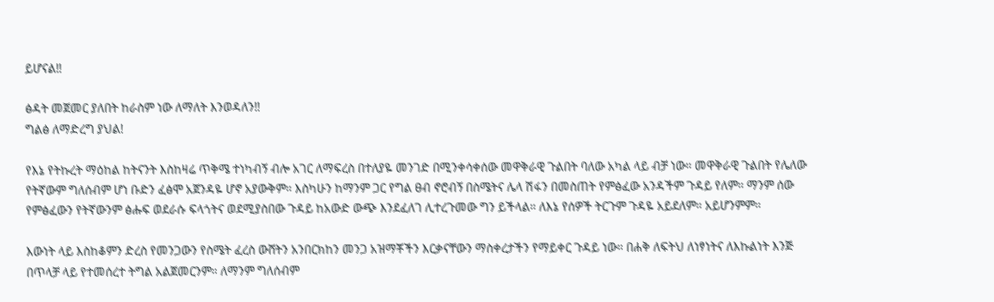ይሆናል‼

ፅዳት መጀመር ያለበት ከራስም ነው ለማለት እንወዳለን‼
ግልፅ ለማድረግ ያህል!

የእኔ የትኩረት ማዕከል ከትናንት እስከዛሬ ጥቅሜ ተነካብኝ ብሎ አገር ለማፍረስ በተለያዬ መንገድ በሚንቀሳቀሰው መዋቅራዊ ጉልበት ባለው አካል ላይ ብቻ ነው። መዋቅራዊ ጉልበት የሌለው የትኛውም ግለሰብም ሆነ ቡድን ፈፅሞ አጀንዳዬ ሆኖ አያውቅም። እስካሁን ከማንም ጋር የግል ፀብ ኖሮብኝ በስሜትና ሌላ ሽፋን በመስጠት የምፅፈው አንዳችም ጉዳይ የለም። ማንም ሰው የምፅፈውን የትኛውንም ፅሑፍ ወደራሱ ፍላጎትና ወደሚያስበው ጉዳይ ከአውድ ውጭ እንደፈለገ ሊተረጉመው ግን ይችላል። ለእኔ የሰዎች ትርጉም ጉዳዬ አይደለም። አይሆንምም።

እውነት ላይ እስከቆምን ድረስ የመንጋውን የስሜት ፈረስ ውሸትን አንበርክከን መንጋ አዝማቾችን እርቃናቸውን ማስቀረታችን የማይቀር ጉዳይ ነው። በሐቅ ለፍትህ ለነፃነትና ለእኩልነት እንጅ በጥላቻ ላይ የተመሰረተ ትግል አልጀመርንም። ለማንም ግለሰብም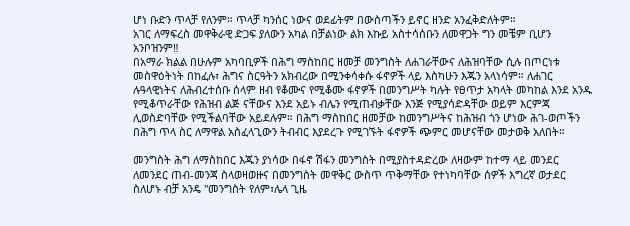ሆነ ቡድን ጥላቻ የለንም። ጥላቻ ካንሰር ነውና ወደፊትም በውስጣችን ይኖር ዘንድ አንፈቅድለትም።
አገር ለማፍረስ መዋቅራዊ ድጋፍ ያለውን አካል በቻልነው ልክ እኩይ አስተሳሰቡን ለመዋጋት ግን መቼም ቢሆን አንቦዝንም‼
በአማራ ክልል በሁሉም አካባቢዎች በሕግ ማስከበር ዘመቻ መንግስት ለሐገራቸውና ለሕዝባቸው ሲሉ በጦርነቱ መስዋዕትነት በከፈሉ፣ ሕግና ስርዓትን አክብረው በሚንቀሳቀሱ ፋኖዎች ላይ እስካሁን እጁን አላነሳም። ለሐገር ሉዓላዊነትና ለሕብረተሰቡ ሰላም ዘብ የቆሙና የሚቆሙ ፋኖዎች በመንግሥት ካሉት የፀጥታ አካላት መካከል እንደ አንዱ የሚቆጥራቸው የሕዝብ ልጅ ናቸውና እንደ አይኑ ብሌን የሚጠብቃቸው እንጅ የሚያሳድዳቸው ወይም እርምጃ ሊወስድባቸው የሚችልባቸው አይደሉም። በሕግ ማስከበር ዘመቻው ከመንግሥትና ከሕዝብ ጎን ሆነው ሕገ-ወጦችን በሕግ ጥላ ስር ለማዋል አስፈላጊውን ትብብር እያደረጉ የሚገኙት ፋኖዎች ጭምር መሆናቸው መታወቅ አለበት።

መንግስት ሕግ ለማስከበር እጁን ያነሳው በፋኖ ሽፋን መንግስት በሚያስተዳድረው ለዛውም ከተማ ላይ መንደር ለመንደር ጠብ-መንጃ ስላወዛወዙና በመንግስት መዋቅር ውስጥ ጥቅማቸው የተነካባቸው ሰዎች እግረኛ ወታደር ስለሆኑ ብቻ አንዴ "መንግስት የለም፣ሌላ ጊዜ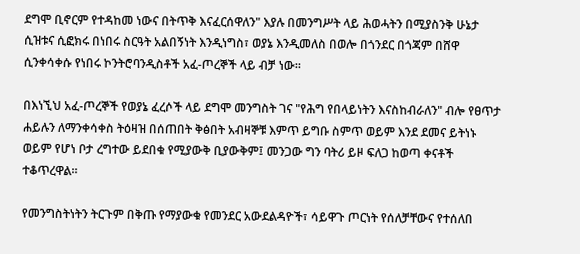ደግሞ ቢኖርም የተዳከመ ነውና በትጥቅ እናፈርሰዋለን" እያሉ በመንግሥት ላይ ሕወሓትን በሚያስንቅ ሁኔታ ሲዝቱና ሲፎክሩ በነበሩ ስርዓት አልበኝነት እንዲነግስ፣ ወያኔ እንዲመለስ በወሎ በጎንደር በጎጃም በሸዋ ሲንቀሳቀሱ የነበሩ ኮንትሮባንዲስቶች አፈ-ጦረኞች ላይ ብቻ ነው።

በእነኚህ አፈ-ጦረኞች የወያኔ ፈረሶች ላይ ደግሞ መንግስት ገና "የሕግ የበላይነትን እናስከብራለን" ብሎ የፀጥታ ሐይሉን ለማንቀሳቀስ ትዕዛዝ በሰጠበት ቅፅበት አብዛኞቹ እምጥ ይግቡ ስምጥ ወይም እንደ ደመና ይትነኑ ወይም የሆነ ቦታ ረግተው ይደበቁ የሚያውቅ ቢያውቅም፤ መንጋው ግን ባትሪ ይዞ ፍለጋ ከወጣ ቀናቶች ተቆጥረዋል።

የመንግስትነትን ትርጉም በቅጡ የማያውቁ የመንደር አውደልዳዮች፣ ሳይዋጉ ጦርነት የሰለቻቸውና የተሰለበ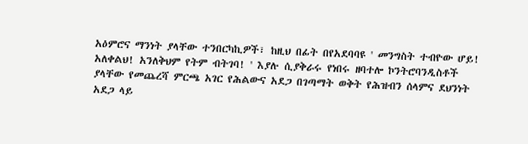አዕምሮና ማንነት ያላቸው ተንበርካኪዎች፣ ከዚህ በፊት በየአደባባዩ ' መንግስት ተብዮው ሆይ! አለቀልህ! አንለቅህም የትም ብትገባ! ' እያሉ ሲያቅራሩ የነበሩ ዘባተሎ ኮንትሮባንዲስቶች ያላቸው የመጨረሻ ምርጫ አገር የሕልውና አደጋ በገጣማት ወቅት የሕዝብን ሰላምና ደህንነት አደጋ ላይ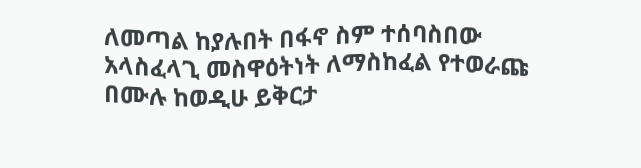ለመጣል ከያሉበት በፋኖ ስም ተሰባስበው አላስፈላጊ መስዋዕትነት ለማስከፈል የተወራጩ በሙሉ ከወዲሁ ይቅርታ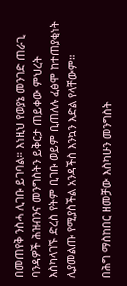በመጠየቅ ንስሓ ሊገቡ ይገባል። እነዚህ የወያኔ መንገድ ጠራጊ ባንዳዎች ሕዝብንና መንግስትን ይቅርታ ጠይቀው ምህረት እስካላገኙ ድረስ የትም ቢገቡ ወይም ቢጠለሉ ፈፅሞ ከተጠያቂነት ሊያመልጡ የሚያስችል አንዳችስ እንኳን እድል የላቸውም።

በሕግ ማስከበር ዘመቻው እስካሁን መንግስት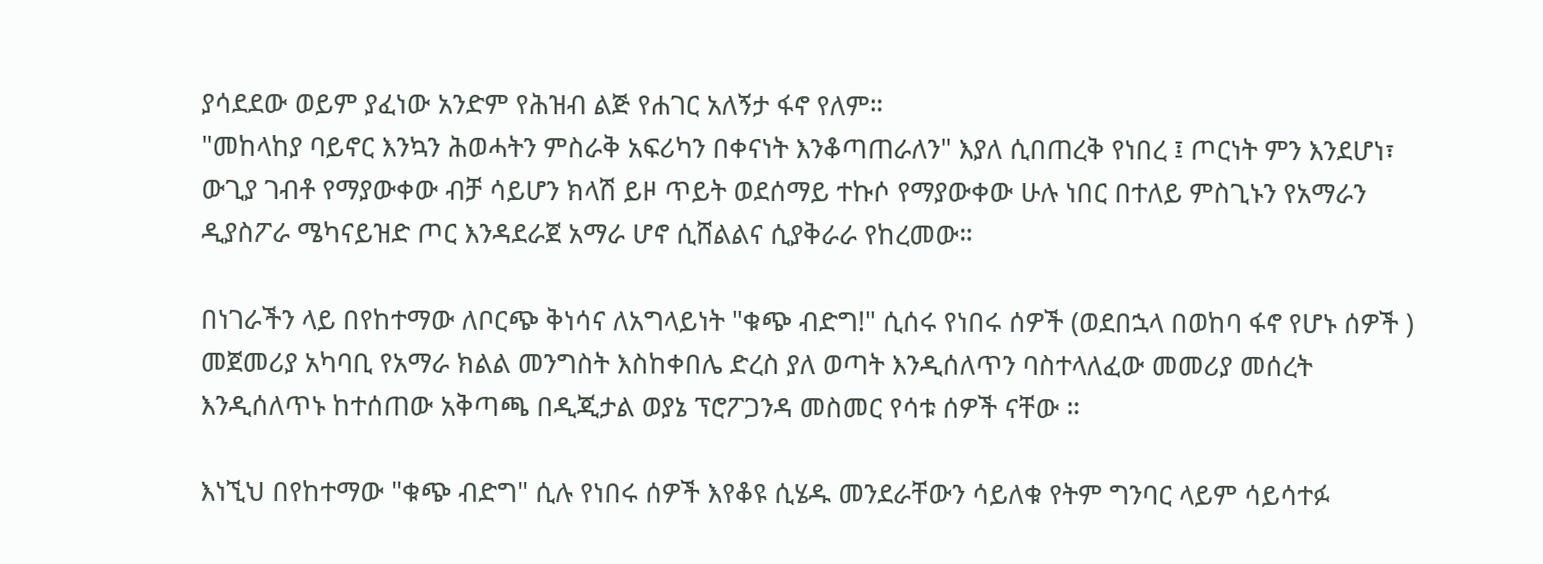ያሳደደው ወይም ያፈነው አንድም የሕዝብ ልጅ የሐገር አለኝታ ፋኖ የለም።
"መከላከያ ባይኖር እንኳን ሕወሓትን ምስራቅ አፍሪካን በቀናነት እንቆጣጠራለን" እያለ ሲበጠረቅ የነበረ ፤ ጦርነት ምን እንደሆነ፣ ውጊያ ገብቶ የማያውቀው ብቻ ሳይሆን ክላሽ ይዞ ጥይት ወደሰማይ ተኩሶ የማያውቀው ሁሉ ነበር በተለይ ምስጊኑን የአማራን ዲያስፖራ ሜካናይዝድ ጦር እንዳደራጀ አማራ ሆኖ ሲሸልልና ሲያቅራራ የከረመው።

በነገራችን ላይ በየከተማው ለቦርጭ ቅነሳና ለአግላይነት "ቁጭ ብድግ!" ሲሰሩ የነበሩ ሰዎች (ወደበኋላ በወከባ ፋኖ የሆኑ ሰዎች ) መጀመሪያ አካባቢ የአማራ ክልል መንግስት እስከቀበሌ ድረስ ያለ ወጣት እንዲሰለጥን ባስተላለፈው መመሪያ መሰረት እንዲሰለጥኑ ከተሰጠው አቅጣጫ በዲጂታል ወያኔ ፕሮፖጋንዳ መስመር የሳቱ ሰዎች ናቸው ።

እነኚህ በየከተማው "ቁጭ ብድግ" ሲሉ የነበሩ ሰዎች እየቆዩ ሲሄዱ መንደራቸውን ሳይለቁ የትም ግንባር ላይም ሳይሳተፉ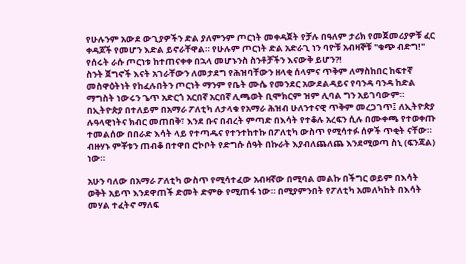የሁሉንም አውደ ውጊያዎችን ድል ያለምንም ጦርነት መቀዳጀት የቻሉ በዓለም ታሪክ የመጀመሪያዎቹ ፈር ቀዳጆች የመሆን እድል ይኖራቸዋል። የሁሉም ጦርነት ድል አድራጊ ነን ባዮቹ አብዛኞቹ "ቁጭ ብድግ!" የሰሩት ራሱ ጦርነቱ ከተጠናቀቀ በኋላ መሆኑንስ ስንቶቻችን እናውቅ ይሆን?!
ስንት ጀግኖች እናት አገራቸውን ለመታደግ የሕዝባቸውን ዘላቂ ሰላምና ጥቅም ለማስከበር ከፍተኛ መስዋዕትነት የከፈሉበትን ጦርነት ማንም የቤት ሙሴ የመንደር አውደልዳይና የባንዳ ባንዳ ከድል ማግስት ነውሩን ጌጥ አድርጎ አርበኛ አርበኛ ሊጫወት ቢሞክርም ዝም ሊባል ግን አይገባውም።
በኢትዮጵያ በተለይም በአማራ ፖለቲካ ለታላቁ የአማራ ሕዝብ ሁለንተናዊ ጥቅም መረጋገጥ፤ ለኢትዮጵያ ሉዓላዊነትና ክብር መጠበቅ፣ እንደ ቡና በብረት ምጣድ በእሳት የተቆሉ አረፍን ሲሉ በሙቀጫ የተወቀጡ ተመልሰው በበራድ እሳት ላይ የተጣዱና የተንተከተኩ በፖለቲካ ውስጥ የሚሳተፉ ሰዎች ጥቂት ናቸው። ብዙሃኑ ምቾቱን ጠብቆ በተዋበ ሮኮቦት የድግሱ ሰዓት በኩራት እያብለጨለጨ እንደሚወጣ ስኒ (ፍንጃል) ነው።

አሁን ባለው በአማራ ፖለቲካ ውስጥ የሚሳተፈው አብዛኛው በሚባል መልኩ በችግር ወይም በእሳት ወቅት አይጥ እንደዋጠች ድመት ድምፁ የሚጠፋ ነው። በሚያምንበት የፖለቲካ አመለካከት በእሳት መሃል ተፈትኖ ማለፍ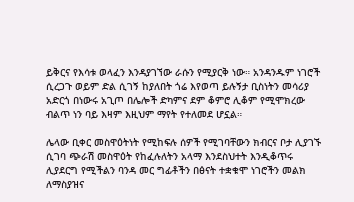ይቅርና የእሳቱ ወላፈን እንዳያገኘው ራሱን የሚያርቅ ነው። አንዳንዱም ነገሮች ሲረጋጉ ወይም ድል ሲገኝ ከያለበት ጎሬ እየወጣ ይሉኝታ ቢስነትን መሳሪያ አድርጎ በነውሩ አጊጦ በሌሎች ድካምና ደም ቆምሮ ሊቆም የሚሞክረው ብልጥ ነን ባይ እዛም እዚህም ማየት የተለመደ ሆኗል።

ሌላው ቢቀር መስዋዕትነት የሚከፍሉ ሰዎች የሚገባቸውን ክብርና ቦታ ሊያገኙ ሲገባ ጭራሽ መስዋዕት የከፈሉለትን አላማ እንደስህተት እንዲቆጥሩ ሊያደርግ የሚችልን ባንዳ መር ግፊቶችን በፅናት ተቋቁሞ ነገሮችን መልክ ለማስያዝና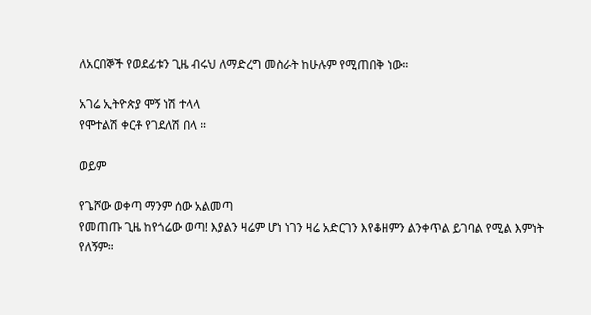ለአርበኞች የወደፊቱን ጊዜ ብሩህ ለማድረግ መስራት ከሁሉም የሚጠበቅ ነው።

አገሬ ኢትዮጵያ ሞኝ ነሽ ተላላ
የሞተልሽ ቀርቶ የገደለሽ በላ ።

ወይም

የጌሾው ወቀጣ ማንም ሰው አልመጣ
የመጠጡ ጊዜ ከየጎሬው ወጣ! እያልን ዛሬም ሆነ ነገን ዛሬ አድርገን እየቆዘምን ልንቀጥል ይገባል የሚል እምነት የለኝም።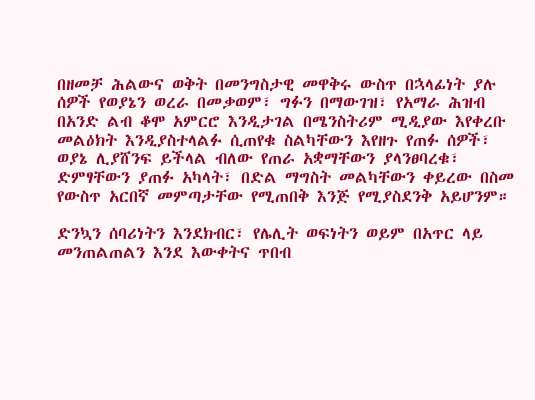በዘመቻ ሕልውና ወቅት በመንግስታዊ መዋቅሩ ውስጥ በኋላፊነት ያሉ ሰዎች የወያኔን ወረራ በመቃወም፣ ግፉን በማውገዝ፣ የአማራ ሕዝብ በአንድ ልብ ቆሞ አምርሮ እንዲታገል በሜንስትሪም ሚዲያው እየቀረቡ መልዕክት እንዲያስተላልፉ ሲጠየቁ ስልካቸውን እየዘጉ የጠፉ ሰዎች፣ ወያኔ ሊያሸንፍ ይችላል ብለው የጠራ አቋማቸውን ያላንፀባረቁ፣ ድምፃቸውን ያጠፉ አካላት፣ በድል ማግስት መልካቸውን ቀይረው በስመ የውስጥ አርበኛ መምጣታቸው የሚጠበቅ እንጅ የሚያስደንቅ አይሆንም።

ድንኳን ሰባሪነትን እንደክብር፣ የሌሊት ወፍነትን ወይም በአጥር ላይ መንጠልጠልን እንደ እውቀትና ጥበብ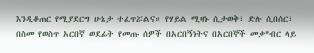እንዲቆጠር የሚያደርግ ሁኔታ ተፈጥሯልና። የሃይል ሚዛኑ ሲታወቅ፣ ድሉ ሲበሰር፣ በስመ የወስጥ አርበኛ ወደፊት የመጡ ሰዎች በአርበኝነትና በአርበኞች መቃ*ብር ላይ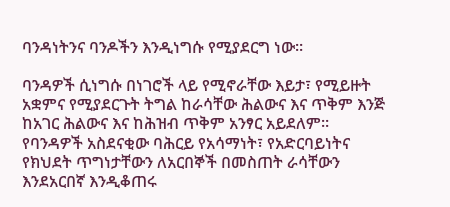ባንዳነትንና ባንዶችን እንዲነግሱ የሚያደርግ ነው።

ባንዳዎች ሲነግሱ በነገሮች ላይ የሚኖራቸው እይታ፣ የሚይዙት አቋምና የሚያደርጉት ትግል ከራሳቸው ሕልውና እና ጥቅም እንጅ ከአገር ሕልውና እና ከሕዝብ ጥቅም አንፃር አይደለም።
የባንዳዎች አስደናቂው ባሕርይ የአሳማነት፣ የአድርባይነትና የክህደት ጥግነታቸውን ለአርበኞች በመስጠት ራሳቸውን እንደአርበኛ እንዲቆጠሩ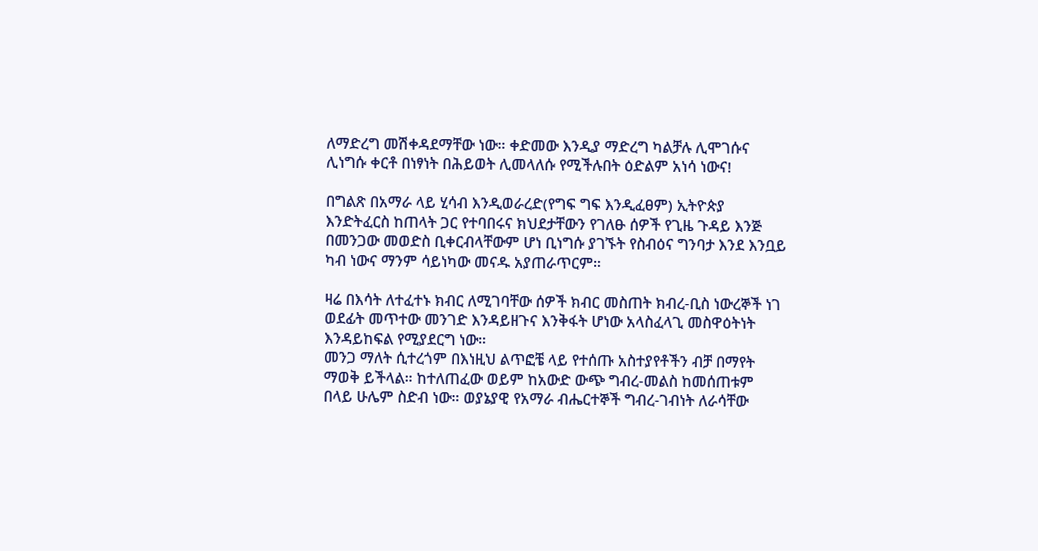ለማድረግ መሽቀዳደማቸው ነው። ቀድመው እንዲያ ማድረግ ካልቻሉ ሊሞገሱና ሊነግሱ ቀርቶ በነፃነት በሕይወት ሊመላለሱ የሚችሉበት ዕድልም አነሳ ነውና!

በግልጽ በአማራ ላይ ሂሳብ እንዲወራረድ(የግፍ ግፍ እንዲፈፀም) ኢትዮጵያ እንድትፈርስ ከጠላት ጋር የተባበሩና ክህደታቸውን የገለፁ ሰዎች የጊዜ ጉዳይ እንጅ በመንጋው መወድስ ቢቀርብላቸውም ሆነ ቢነግሱ ያገኙት የስብዕና ግንባታ እንደ እንቧይ ካብ ነውና ማንም ሳይነካው መናዱ አያጠራጥርም።

ዛሬ በእሳት ለተፈተኑ ክብር ለሚገባቸው ሰዎች ክብር መስጠት ክብረ-ቢስ ነውረኞች ነገ ወደፊት መጥተው መንገድ እንዳይዘጉና እንቅፋት ሆነው አላስፈላጊ መስዋዕትነት እንዳይከፍል የሚያደርግ ነው።
መንጋ ማለት ሲተረጎም በእነዚህ ልጥፎቼ ላይ የተሰጡ አስተያየቶችን ብቻ በማየት ማወቅ ይችላል። ከተለጠፈው ወይም ከአውድ ውጭ ግብረ-መልስ ከመሰጠቱም በላይ ሁሌም ስድብ ነው። ወያኔያዊ የአማራ ብሔርተኞች ግብረ-ገብነት ለራሳቸው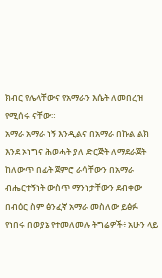ክብር የሌላቸውና የአማራን እሴት ለመበረዝ የሚሰሩ ናቸው።
አማራ አማራ ነኝ እንዲልና በአማራ በኩል ልክ እንደ ኦነግና ሕወሓት ያለ ድርጅት ለማደራጀት ከለውጥ በፊት ጀምሮ ራሳቸውን በአማራ ብሔርተኝነት ውስጥ ማንነታቸውን ደብቀው በብዕር ስም ፅንፈኛ አማራ መስለው ይፅፉ የነበሩ በወያኔ የተመለመሉ ትግሬዎች፥ አሁን ላይ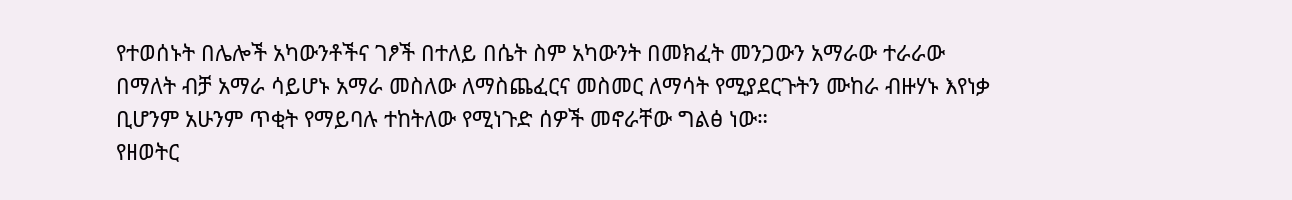የተወሰኑት በሌሎች አካውንቶችና ገፆች በተለይ በሴት ስም አካውንት በመክፈት መንጋውን አማራው ተራራው በማለት ብቻ አማራ ሳይሆኑ አማራ መስለው ለማስጨፈርና መስመር ለማሳት የሚያደርጉትን ሙከራ ብዙሃኑ እየነቃ ቢሆንም አሁንም ጥቂት የማይባሉ ተከትለው የሚነጉድ ሰዎች መኖራቸው ግልፅ ነው።
የዘወትር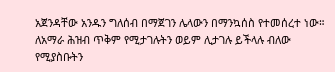አጀንዳቸው አንዱን ግለሰብ በማጀገን ሌላውን በማንኳሰስ የተመሰረተ ነው። ለአማራ ሕዝብ ጥቅም የሚታገሉትን ወይም ሊታገሉ ይችላሉ ብለው የሚያስቡትን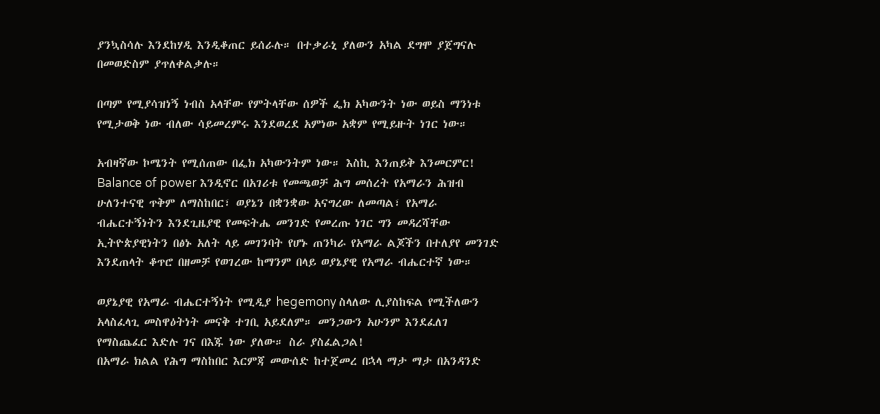ያንኳስሳሉ እንደከሃዲ እንዲቆጠር ይሰራሉ። በተቃራኒ ያለውን አካል ደግሞ ያጀግናሉ በመወድስም ያጥለቀልቃሉ።

በጣም የሚያሳዝነኝ ነብስ አላቸው የምትላቸው ሰዎች ፌክ አካውንት ነው ወይስ ማንነቱ የሚታወቅ ነው ብለው ሳይመረምሩ እንደወረደ አምነው አቋም የሚይዙት ነገር ነው።

አብዛኛው ኮሜንት የሚሰጠው በፌክ አካውንትም ነው። እስኪ እንጠይቅ እንመርምር!
Balance of power እንዲኖር በአገሪቱ የመጫወቻ ሕግ መሰረት የአማራን ሕዝብ ሁለንተናዊ ጥቅም ለማስከበር፣ ወያኔን በቋንቋው አናግረው ለመጣል፣ የአማራ ብሔርተኝነትን እንደጊዜያዊ የመፍትሔ መንገድ የመረጡ ነገር ግን መዳረሻቸው ኢትዮጵያዊነትን በፅኑ አለት ላይ መገንባት የሆኑ ጠንካራ የአማራ ልጆችን በተለያየ መንገድ እንደጠላት ቆጥሮ በዘመቻ የወገረው ከማንም በላይ ወያኔያዊ የአማራ ብሔርተኛ ነው።

ወያኔያዊ የአማራ ብሔርተኝነት የሚዲያ hegemony ስላለው ሊያስከፍል የሚችለውን አላስፈላጊ መስዋዕትነት መናቅ ተገቢ አይደለም። መንጋውን አሁንም እንደፈለገ የማስጨፈር እድሉ ገና በእጁ ነው ያለው። ስራ ያስፈልጋል!
በአማራ ክልል የሕግ ማስከበር እርምጃ መውሰድ ከተጀመረ በኋላ ማታ ማታ በአንዳንድ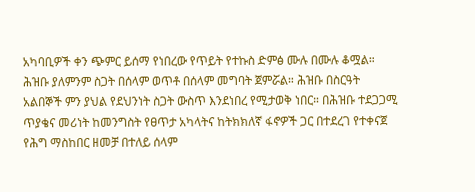አካባቢዎች ቀን ጭምር ይሰማ የነበረው የጥይት የተኩስ ድምፅ ሙሉ በሙሉ ቆሟል። ሕዝቡ ያለምንም ስጋት በሰላም ወጥቶ በሰላም መግባት ጀምሯል። ሕዝቡ በስርዓት አልበኞች ምን ያህል የደህንነት ስጋት ውስጥ እንደነበረ የሚታወቅ ነበር። በሕዝቡ ተደጋጋሚ ጥያቄና መሪነት ከመንግስት የፀጥታ አካላትና ከትክክለኛ ፋኖዎች ጋር በተደረገ የተቀናጀ የሕግ ማስከበር ዘመቻ በተለይ ሰላም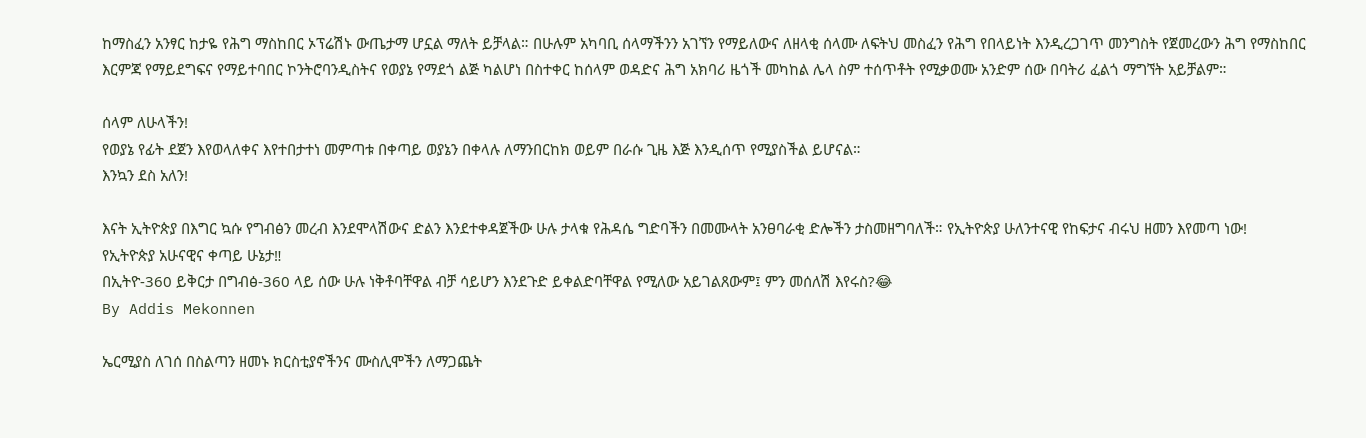ከማስፈን አንፃር ከታዬ የሕግ ማስከበር ኦፕሬሽኑ ውጤታማ ሆኗል ማለት ይቻላል። በሁሉም አካባቢ ሰላማችንን አገኘን የማይለውና ለዘላቂ ሰላሙ ለፍትህ መስፈን የሕግ የበላይነት እንዲረጋገጥ መንግስት የጀመረውን ሕግ የማስከበር እርምጃ የማይደግፍና የማይተባበር ኮንትሮባንዲስትና የወያኔ የማደጎ ልጅ ካልሆነ በስተቀር ከሰላም ወዳድና ሕግ አክባሪ ዜጎች መካከል ሌላ ስም ተሰጥቶት የሚቃወሙ አንድም ሰው በባትሪ ፈልጎ ማግኘት አይቻልም።

ሰላም ለሁላችን!
የወያኔ የፊት ደጀን እየወላለቀና እየተበታተነ መምጣቱ በቀጣይ ወያኔን በቀላሉ ለማንበርከክ ወይም በራሱ ጊዜ እጅ እንዲሰጥ የሚያስችል ይሆናል።
እንኳን ደስ አለን!

እናት ኢትዮጵያ በእግር ኳሱ የግብፅን መረብ እንደሞላሽውና ድልን እንደተቀዳጀችው ሁሉ ታላቁ የሕዳሴ ግድባችን በመሙላት አንፀባራቂ ድሎችን ታስመዘግባለች። የኢትዮጵያ ሁለንተናዊ የከፍታና ብሩህ ዘመን እየመጣ ነው!
የኢትዮጵያ አሁናዊና ቀጣይ ሁኔታ‼
በኢትዮ-360 ይቅርታ በግብፅ-360 ላይ ሰው ሁሉ ነቅቶባቸዋል ብቻ ሳይሆን እንደጉድ ይቀልድባቸዋል የሚለው አይገልጸውም፤ ምን መሰለሽ እየሩስ?😂
By Addis Mekonnen

ኤርሚያስ ለገሰ በስልጣን ዘመኑ ክርስቲያኖችንና ሙስሊሞችን ለማጋጨት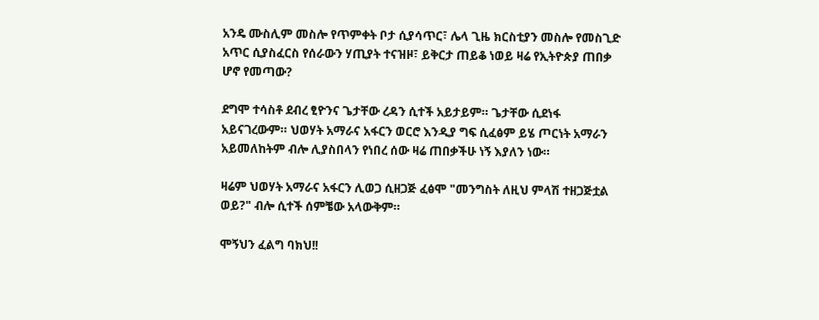አንዴ ሙስሊም መስሎ የጥምቀት ቦታ ሲያሳጥር፣ ሌላ ጊዜ ክርስቲያን መስሎ የመስጊድ አጥር ሲያስፈርስ የሰራውን ሃጢያት ተናዝዞ፣ ይቅርታ ጠይቆ ነወይ ዛሬ የኢትዮጵያ ጠበቃ ሆኖ የመጣው?

ደግሞ ተሳስቶ ደብረ ፂዮንና ጌታቸው ረዳን ሲተች አይታይም። ጌታቸው ሲደነፋ አይናገረውም። ህወሃት አማራና አፋርን ወርሮ እንዲያ ግፍ ሲፈፅም ይሄ ጦርነት አማራን አይመለከትም ብሎ ሊያስበላን የነበረ ሰው ዛሬ ጠበቃችሁ ነኝ እያለን ነው።

ዛሬም ህወሃት አማራና አፋርን ሊወጋ ሲዘጋጅ ፈፅሞ "መንግስት ለዚህ ምላሽ ተዘጋጅቷል ወይ?" ብሎ ሲተች ሰምቼው አላውቅም።

ሞኝህን ፈልግ ባክህ!!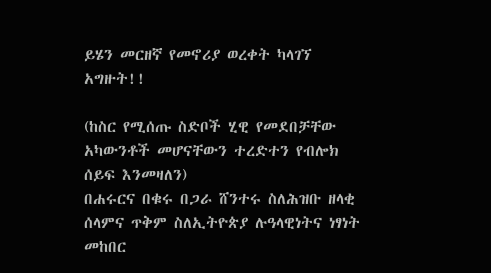ይሄን መርዘኛ የመኖሪያ ወረቀት ካላገኘ አግዙት!!

(ከስር የሚሰጡ ስድቦች ሂዊ የመደበቻቸው አካውንቶች መሆናቸውን ተረድተን የብሎክ ሰይፍ እንመዛለን)
በሐሩርና በቁሩ በጋራ ሸንተሩ ስለሕዝቡ ዘላቂ ሰላምና ጥቅም ስለኢትዮጵያ ሉዓላዊነትና ነፃነት መከበር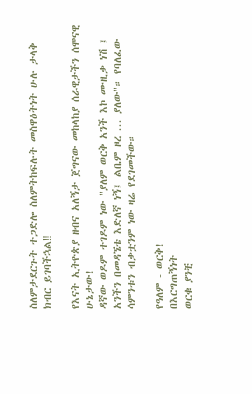ስለምታደርጉት ተጋድሎ ስለምትከፍሉት መስዋዕትነት ሁሉ ታላቅ ክብር ይገባችኋል‼

የእናት ኢትዮጵያ ዘብና አለኝታ ጀግናው መከላከያ ሰራዊታችን ሰሞናዊ ሁኔታው!
ዳኛው ወዶም ተገዶም ነው "ያለም ወርቅ አንች እኮ ሙዚቃ ነሽ ፤ አንችን በመዳኜቴ እድለኛ ነኝ፤ ልቤም ዞረ ... ያለው"። የባለፈው ሳምንቱን ብቃቷንም ነው ዛሬ የደገመችው።

የዓለም - ወርቅ!
በእርግጠኝነት
ወርቁ ያንቺ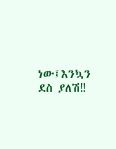ነው፤እንኳን ደስ ያለሽ‼